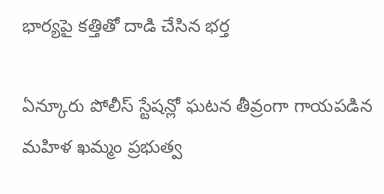భార్యపై కత్తితో దాడి చేసిన భర్త

ఏన్కూరు పోలీస్ స్టేషన్లో ఘటన తీవ్రంగా గాయపడిన మహిళ ఖమ్మం ప్రభుత్వ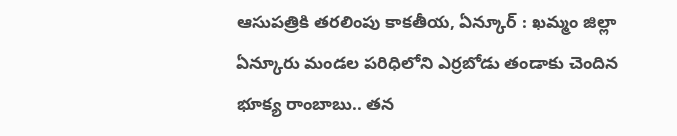ఆసుపత్రికి తరలింపు కాకతీయ, ఏన్కూర్ : ఖమ్మం జిల్లా ఏన్కూరు మండల పరిధిలోని ఎర్రబోడు తండాకు చెందిన భూక్య రాంబాబు.. తన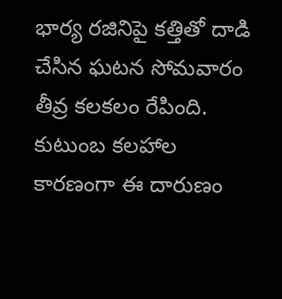భార్య రజినిపై కత్తితో దాడి చేసిన ఘటన సోమవారం తీవ్ర కలకలం రేపింది. కుటుంబ కలహాల కారణంగా ఈ దారుణం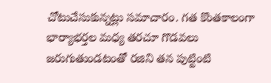చోటుచేసుకున్నట్లు సమాచారం. గత కొంతకాలంగా భార్యాభర్తల మధ్య తరచూ గొడవలు జరుగుతుండటంతో రజిని తన పుట్టింటి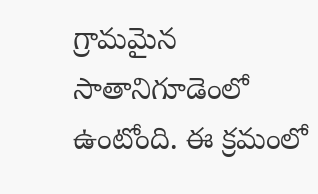గ్రామమైన సాతానిగూడెంలో ఉంటోంది. ఈ క్రమంలో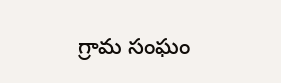గ్రామ సంఘం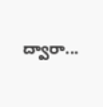ద్వారా...